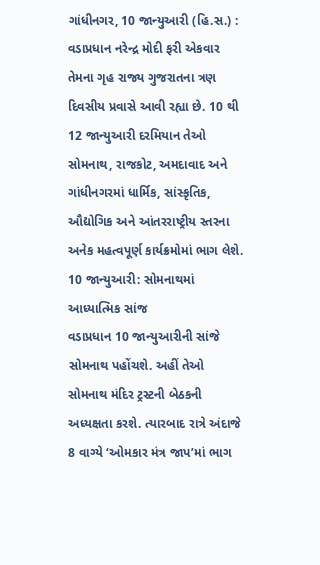ગાંધીનગર, 10 જાન્યુઆરી (હિ.સ.) : વડાપ્રધાન નરેન્દ્ર મોદી ફરી એકવાર તેમના ગૃહ રાજ્ય ગુજરાતના ત્રણ દિવસીય પ્રવાસે આવી રહ્યા છે. 10 થી 12 જાન્યુઆરી દરમિયાન તેઓ સોમનાથ, રાજકોટ, અમદાવાદ અને ગાંધીનગરમાં ધાર્મિક, સાંસ્કૃતિક, ઔદ્યોગિક અને આંતરરાષ્ટ્રીય સ્તરના અનેક મહત્વપૂર્ણ કાર્યક્રમોમાં ભાગ લેશે.
10 જાન્યુઆરી: સોમનાથમાં આધ્યાત્મિક સાંજ
વડાપ્રધાન 10 જાન્યુઆરીની સાંજે સોમનાથ પહોંચશે. અહીં તેઓ સોમનાથ મંદિર ટ્રસ્ટની બેઠકની અધ્યક્ષતા કરશે. ત્યારબાદ રાત્રે અંદાજે 8 વાગ્યે ‘ઓમકાર મંત્ર જાપ’માં ભાગ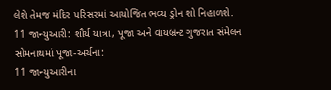લેશે તેમજ મંદિર પરિસરમાં આયોજિત ભવ્ય ડ્રોન શો નિહાળશે.
11 જાન્યુઆરી: શૌર્ય યાત્રા, પૂજા અને વાયબ્રન્ટ ગુજરાત સંમેલન
સોમનાથમાં પૂજા-અર્ચના:
11 જાન્યુઆરીના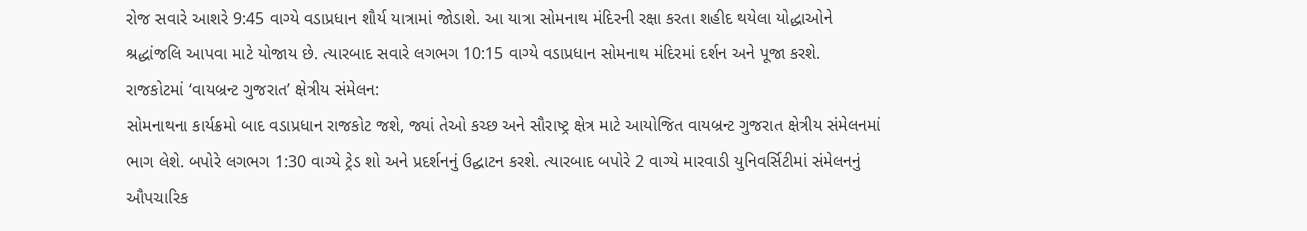રોજ સવારે આશરે 9:45 વાગ્યે વડાપ્રધાન શૌર્ય યાત્રામાં જોડાશે. આ યાત્રા સોમનાથ મંદિરની રક્ષા કરતા શહીદ થયેલા યોદ્ધાઓને શ્રદ્ધાંજલિ આપવા માટે યોજાય છે. ત્યારબાદ સવારે લગભગ 10:15 વાગ્યે વડાપ્રધાન સોમનાથ મંદિરમાં દર્શન અને પૂજા કરશે.
રાજકોટમાં ‘વાયબ્રન્ટ ગુજરાત’ ક્ષેત્રીય સંમેલન:
સોમનાથના કાર્યક્રમો બાદ વડાપ્રધાન રાજકોટ જશે, જ્યાં તેઓ કચ્છ અને સૌરાષ્ટ્ર ક્ષેત્ર માટે આયોજિત વાયબ્રન્ટ ગુજરાત ક્ષેત્રીય સંમેલનમાં ભાગ લેશે. બપોરે લગભગ 1:30 વાગ્યે ટ્રેડ શો અને પ્રદર્શનનું ઉદ્ઘાટન કરશે. ત્યારબાદ બપોરે 2 વાગ્યે મારવાડી યુનિવર્સિટીમાં સંમેલનનું ઔપચારિક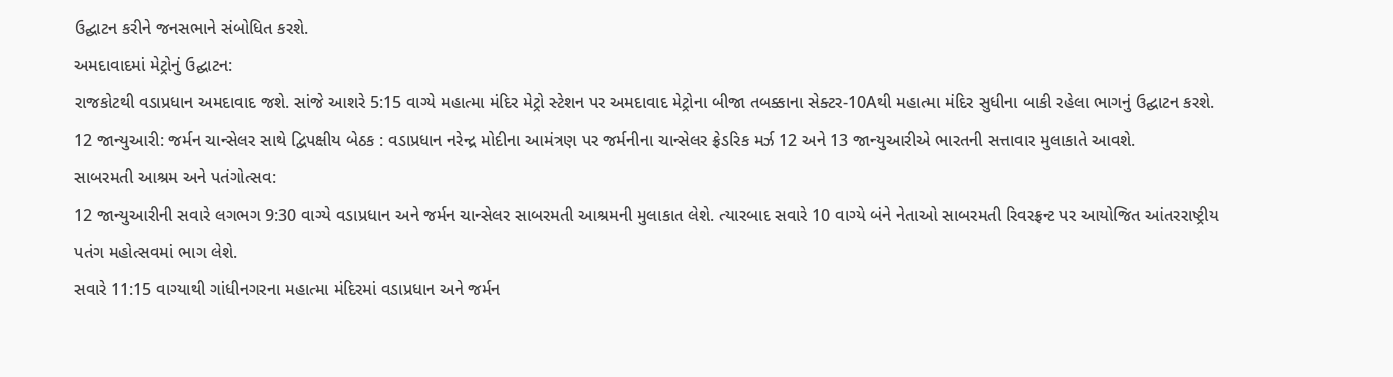ઉદ્ઘાટન કરીને જનસભાને સંબોધિત કરશે.
અમદાવાદમાં મેટ્રોનું ઉદ્ઘાટન:
રાજકોટથી વડાપ્રધાન અમદાવાદ જશે. સાંજે આશરે 5:15 વાગ્યે મહાત્મા મંદિર મેટ્રો સ્ટેશન પર અમદાવાદ મેટ્રોના બીજા તબક્કાના સેક્ટર-10Aથી મહાત્મા મંદિર સુધીના બાકી રહેલા ભાગનું ઉદ્ઘાટન કરશે.
12 જાન્યુઆરી: જર્મન ચાન્સેલર સાથે દ્વિપક્ષીય બેઠક : વડાપ્રધાન નરેન્દ્ર મોદીના આમંત્રણ પર જર્મનીના ચાન્સેલર ફ્રેડરિક મર્ઝ 12 અને 13 જાન્યુઆરીએ ભારતની સત્તાવાર મુલાકાતે આવશે.
સાબરમતી આશ્રમ અને પતંગોત્સવ:
12 જાન્યુઆરીની સવારે લગભગ 9:30 વાગ્યે વડાપ્રધાન અને જર્મન ચાન્સેલર સાબરમતી આશ્રમની મુલાકાત લેશે. ત્યારબાદ સવારે 10 વાગ્યે બંને નેતાઓ સાબરમતી રિવરફ્રન્ટ પર આયોજિત આંતરરાષ્ટ્રીય પતંગ મહોત્સવમાં ભાગ લેશે.
સવારે 11:15 વાગ્યાથી ગાંધીનગરના મહાત્મા મંદિરમાં વડાપ્રધાન અને જર્મન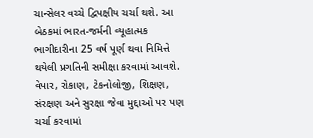ચાન્સેલર વચ્ચે દ્વિપક્ષીય ચર્ચા થશે. આ બેઠકમાં ભારત-જર્મની વ્યૂહાત્મક ભાગીદારીના 25 વર્ષ પૂર્ણ થવા નિમિત્તે થયેલી પ્રગતિની સમીક્ષા કરવામાં આવશે. વેપાર, રોકાણ, ટેકનોલોજી, શિક્ષણ, સંરક્ષણ અને સુરક્ષા જેવા મુદ્દાઓ પર પણ ચર્ચા કરવામાં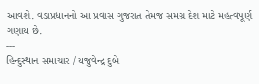આવશે. વડાપ્રધાનનો આ પ્રવાસ ગુજરાત તેમજ સમગ્ર દેશ માટે મહત્વપૂર્ણ ગણાય છે.
---
હિન્દુસ્થાન સમાચાર / યજુવેન્દ્ર દુબે